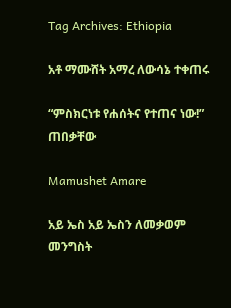Tag Archives: Ethiopia

አቶ ማሙሸት አማረ ለውሳኔ ተቀጠሩ

“ምስክርነቱ የሐሰትና የተጠና ነው!” ጠበቃቸው

Mamushet Amare

አይ ኤስ አይ ኤስን ለመቃወም መንግስት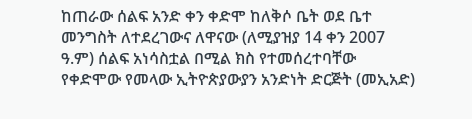ከጠራው ሰልፍ አንድ ቀን ቀድሞ ከለቅሶ ቤት ወደ ቤተ መንግስት ለተደረገውና ለዋናው (ለሚያዝያ 14 ቀን 2007 ዓ.ም) ሰልፍ አነሳስቷል በሚል ክስ የተመሰረተባቸው የቀድሞው የመላው ኢትዮጵያውያን አንድነት ድርጅት (መኢአድ)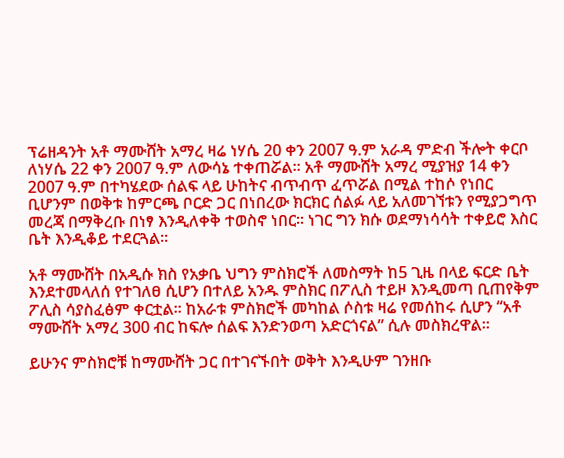ፕሬዘዳንት አቶ ማሙሸት አማረ ዛሬ ነሃሴ 20 ቀን 2007 ዓ.ም አራዳ ምድብ ችሎት ቀርቦ ለነሃሴ 22 ቀን 2007 ዓ.ም ለውሳኔ ተቀጠሯል፡፡ አቶ ማሙሸት አማረ ሚያዝያ 14 ቀን 2007 ዓ.ም በተካሄደው ሰልፍ ላይ ሁከትና ብጥብጥ ፈጥሯል በሚል ተከሶ የነበር ቢሆንም በወቅቱ ከምርጫ ቦርድ ጋር በነበረው ክርክር ሰልፉ ላይ አለመገኘቱን የሚያጋግጥ መረጃ በማቅረቡ በነፃ እንዲለቀቅ ተወስኖ ነበር፡፡ ነገር ግን ክሱ ወደማነሳሳት ተቀይሮ እስር ቤት እንዲቆይ ተደርጓል፡፡

አቶ ማሙሸት በአዲሱ ክስ የአቃቤ ህግን ምስክሮች ለመስማት ከ5 ጊዜ በላይ ፍርድ ቤት እንደተመላለሰ የተገለፀ ሲሆን በተለይ አንዱ ምስክር በፖሊስ ተይዞ እንዲመጣ ቢጠየቅም ፖሊስ ሳያስፈፅም ቀርቷል፡፡ ከአራቱ ምስክሮች መካከል ሶስቱ ዛሬ የመሰከሩ ሲሆን “አቶ ማሙሸት አማረ 300 ብር ከፍሎ ሰልፍ እንድንወጣ አድርጎናል” ሲሉ መስክረዋል፡፡

ይሁንና ምስክሮቹ ከማሙሸት ጋር በተገናኙበት ወቅት እንዲሁም ገንዘቡ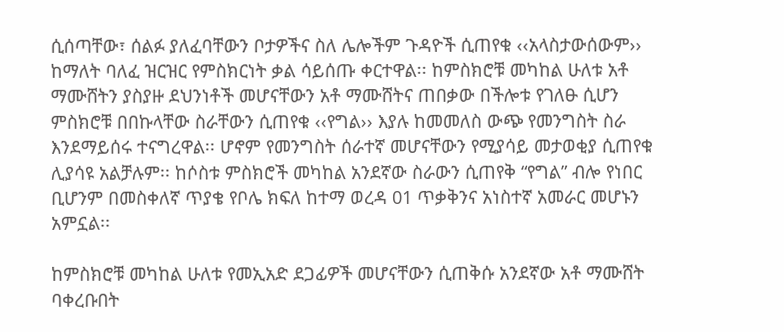ሲሰጣቸው፣ ሰልፉ ያለፈባቸውን ቦታዎችና ስለ ሌሎችም ጉዳዮች ሲጠየቁ ‹‹አላስታውሰውም›› ከማለት ባለፈ ዝርዝር የምስክርነት ቃል ሳይሰጡ ቀርተዋል፡፡ ከምስክሮቹ መካከል ሁለቱ አቶ ማሙሸትን ያስያዙ ደህንነቶች መሆናቸውን አቶ ማሙሸትና ጠበቃው በችሎቱ የገለፁ ሲሆን ምስክሮቹ በበኩላቸው ስራቸውን ሲጠየቁ ‹‹የግል›› እያሉ ከመመለስ ውጭ የመንግስት ስራ እንደማይሰሩ ተናግረዋል፡፡ ሆኖም የመንግስት ሰራተኛ መሆናቸውን የሚያሳይ መታወቂያ ሲጠየቁ ሊያሳዩ አልቻሉም፡፡ ከሶስቱ ምስክሮች መካከል አንደኛው ስራውን ሲጠየቅ “የግል” ብሎ የነበር ቢሆንም በመስቀለኛ ጥያቄ የቦሌ ክፍለ ከተማ ወረዳ 01 ጥቃቅንና አነስተኛ አመራር መሆኑን አምኗል፡፡

ከምስክሮቹ መካከል ሁለቱ የመኢአድ ደጋፊዎች መሆናቸውን ሲጠቅሱ አንደኛው አቶ ማሙሸት ባቀረቡበት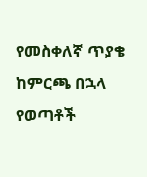የመስቀለኛ ጥያቄ ከምርጫ በኋላ የወጣቶች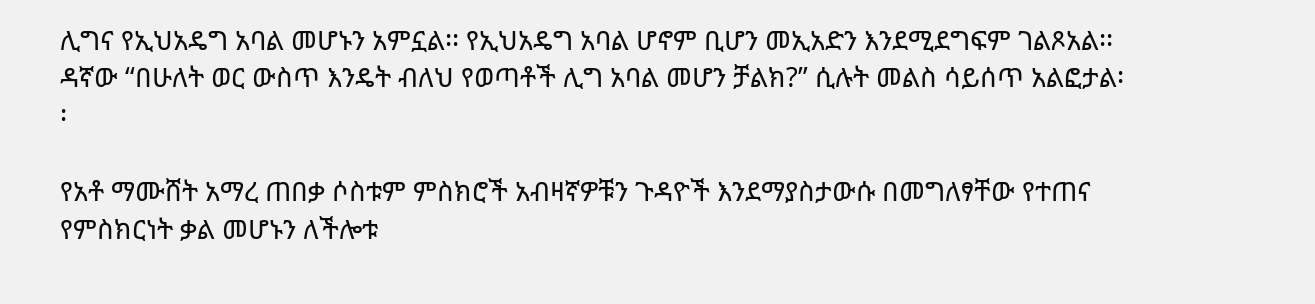ሊግና የኢህአዴግ አባል መሆኑን አምኗል፡፡ የኢህአዴግ አባል ሆኖም ቢሆን መኢአድን እንደሚደግፍም ገልጾአል፡፡ ዳኛው “በሁለት ወር ውስጥ እንዴት ብለህ የወጣቶች ሊግ አባል መሆን ቻልክ?” ሲሉት መልስ ሳይሰጥ አልፎታል፡፡

የአቶ ማሙሸት አማረ ጠበቃ ሶስቱም ምስክሮች አብዛኛዎቹን ጉዳዮች እንደማያስታውሱ በመግለፃቸው የተጠና የምስክርነት ቃል መሆኑን ለችሎቱ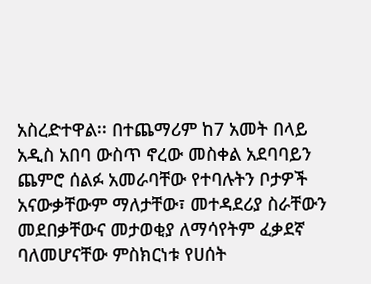አስረድተዋል፡፡ በተጨማሪም ከ7 አመት በላይ አዲስ አበባ ውስጥ ኖረው መስቀል አደባባይን ጨምሮ ሰልፉ አመራባቸው የተባሉትን ቦታዎች አናውቃቸውም ማለታቸው፣ መተዳደሪያ ስራቸውን መደበቃቸውና መታወቂያ ለማሳየትም ፈቃደኛ ባለመሆናቸው ምስክርነቱ የሀሰት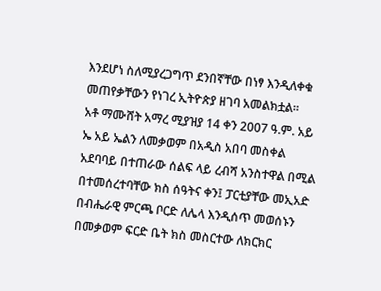እንደሆነ ስለሚያረጋግጥ ደንበኛቸው በነፃ እንዲለቀቁ መጠየቃቸውን የነገረ ኢትዮጵያ ዘገባ አመልክቷል፡፡
አቶ ማሙሸት አማረ ሚያዝያ 14 ቀን 2007 ዓ.ም. አይ ኤ አይ ኤልን ለመቃወም በአዲስ አበባ መስቀል አደባባይ በተጠራው ሰልፍ ላይ ረብሻ አንስተዋል በሚል በተመሰረተባቸው ክስ ሰዓትና ቀን፤ ፓርቲያቸው መኢአድ በብሔራዊ ምርጫ ቦርድ ለሌላ እንዲሰጥ መወሰኑን በመቃወም ፍርድ ቤት ክስ መስርተው ለክርክር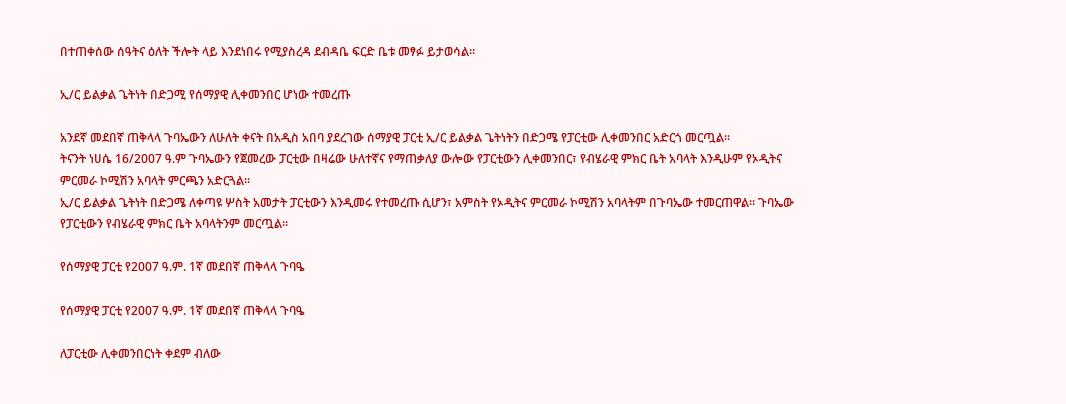በተጠቀሰው ሰዓትና ዕለት ችሎት ላይ እንደነበሩ የሚያስረዳ ደብዳቤ ፍርድ ቤቱ መፃፉ ይታወሳል፡፡

ኢ/ር ይልቃል ጌትነት በድጋሚ የሰማያዊ ሊቀመንበር ሆነው ተመረጡ

አንደኛ መደበኛ ጠቅላላ ጉባኤውን ለሁለት ቀናት በአዲስ አበባ ያደረገው ሰማያዊ ፓርቲ ኢ/ር ይልቃል ጌትነትን በድጋሜ የፓርቲው ሊቀመንበር አድርጎ መርጧል፡፡
ትናንት ነሀሴ 16/2007 ዓ.ም ጉባኤውን የጀመረው ፓርቲው በዛሬው ሁለተኛና የማጠቃለያ ውሎው የፓርቲውን ሊቀመንበር፣ የብሄራዊ ምክር ቤት አባላት እንዲሁም የኦዲትና ምርመራ ኮሚሽን አባላት ምርጫን አድርጓል፡፡
ኢ/ር ይልቃል ጌትነት በድጋሜ ለቀጣዩ ሦስት አመታት ፓርቲውን እንዲመሩ የተመረጡ ሲሆን፣ አምስት የኦዲትና ምርመራ ኮሚሽን አባላትም በጉባኤው ተመርጠዋል፡፡ ጉባኤው የፓርቲውን የብሄራዊ ምክር ቤት አባላትንም መርጧል፡፡

የሰማያዊ ፓርቲ የ2007 ዓ.ም. 1ኛ መደበኛ ጠቅላላ ጉባዔ

የሰማያዊ ፓርቲ የ2007 ዓ.ም. 1ኛ መደበኛ ጠቅላላ ጉባዔ

ለፓርቲው ሊቀመንበርነት ቀደም ብለው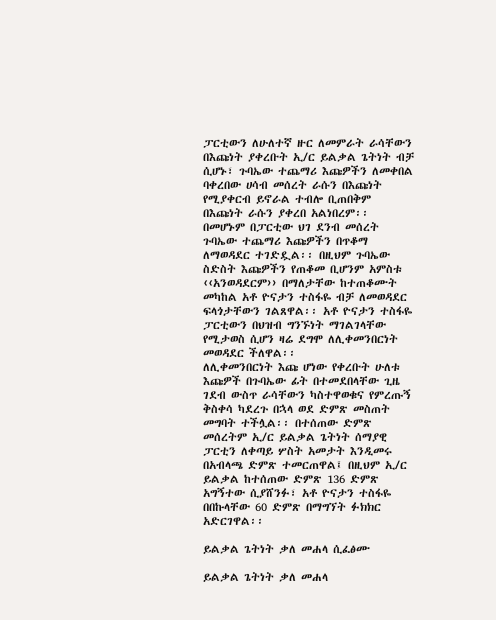ፓርቲውን ለሁለተኛ ዙር ለመምራት ራሳቸውን በእጩነት ያቀረቡት ኢ/ር ይልቃል ጌትነት ብቻ ሲሆኑ፣ ጉባኤው ተጨማሪ እጩዎችን ለመቀበል ባቀረበው ሀሳብ መሰረት ራሱን በእጩነት የሚያቀርብ ይኖራል ተብሎ ቢጠበቅም በእጩነት ራሱን ያቀረበ አልነበረም፡፡
በመሆኑም በፓርቲው ህገ ደንብ መሰረት ጉባኤው ተጨማሪ እጩዎችን በጥቆማ ለማወዳደር ተገድዷል፡፡ በዚህም ጉባኤው ስድስት እጩዎችን የጠቆመ ቢሆንም አምስቱ ‹‹አንወዳደርም›› በማለታቸው ከተጠቆሙት መካከል አቶ ዮናታን ተስፋዬ ብቻ ለመወዳደር ፍላጎታቸውን ገልጸዋል፡፡ አቶ ዮናታን ተስፋዬ ፓርቲውን በህዝብ ግንኙነት ማገልገላቸው የሚታወስ ሲሆን ዛሬ ደግሞ ለሊቀመንበርነት መወዳደር ችለዋል፡፡
ለሊቀመንበርነት እጩ ሆነው የቀረቡት ሁለቱ እጩዎች በጉባኤው ፊት በተመደበላቸው ጊዜ ገደብ ውስጥ ራሳቸውን ካስተዋወቁና የምረጡኝ ቅስቀሳ ካደረጉ በኋላ ወደ ድምጽ መስጠት መግባት ተችሏል፡፡ በተሰጠው ድምጽ መሰረትም ኢ/ር ይልቃል ጌትነት ሰማያዊ ፓርቲን ለቀጣይ ሦስት አመታት እንዲመሩ በአብላጫ ድምጽ ተመርጠዋል፤ በዚህም ኢ/ር ይልቃል ከተሰጠው ድምጽ 136 ድምጽ አግኝተው ሲያሸንፉ፣ አቶ ዮናታን ተስፋዬ በበኩላቸው 60 ድምጽ በማግኘት ፉክክር አድርገዋል፡፡

ይልቃል ጌትነት ቃለ መሐላ ሲፈፅሙ

ይልቃል ጌትነት ቃለ መሐላ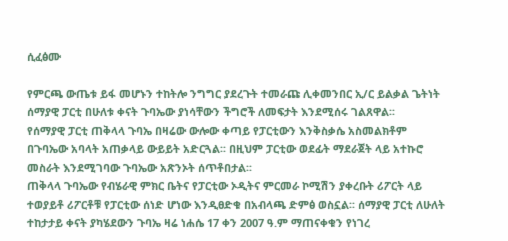ሲፈፅሙ

የምርጫ ውጤቱ ይፋ መሆኑን ተከትሎ ንግግር ያደረጉት ተመራጩ ሊቀመንበር ኢ/ር ይልቃል ጌትነት ሰማያዊ ፓርቲ በሁለቱ ቀናት ጉባኤው ያነሳቸውን ችግሮች ለመፍታት እንደሚሰሩ ገልጸዋል፡፡
የሰማያዊ ፓርቲ ጠቅላላ ጉባኤ በዛሬው ውሎው ቀጣይ የፓርቲውን እንቅስቃሴ አስመልክቶም በጉባኤው አባላት አጠቃላይ ውይይት አድርጓል፡፡ በዚህም ፓርቲው ወደፊት ማደራጀት ላይ አተኩሮ መስራት እንደሚገባው ጉባኤው አጽንኦት ሰጥቶበታል፡፡
ጠቅላላ ጉባኤው የብሄራዊ ምክር ቤትና የፓርቲው ኦዲትና ምርመራ ኮሚሽን ያቀረቡት ሪፖርት ላይ ተወያይቶ ሪፖርቶቹ የፓርቲው ሰነድ ሆነው እንዲፀድቁ በአብላጫ ድምፅ ወስኗል፡፡ ሰማያዊ ፓርቲ ለሁለት ተከታታይ ቀናት ያካሄደውን ጉባኤ ዛሬ ነሐሴ 17 ቀን 2007 ዓ.ም ማጠናቀቁን የነገረ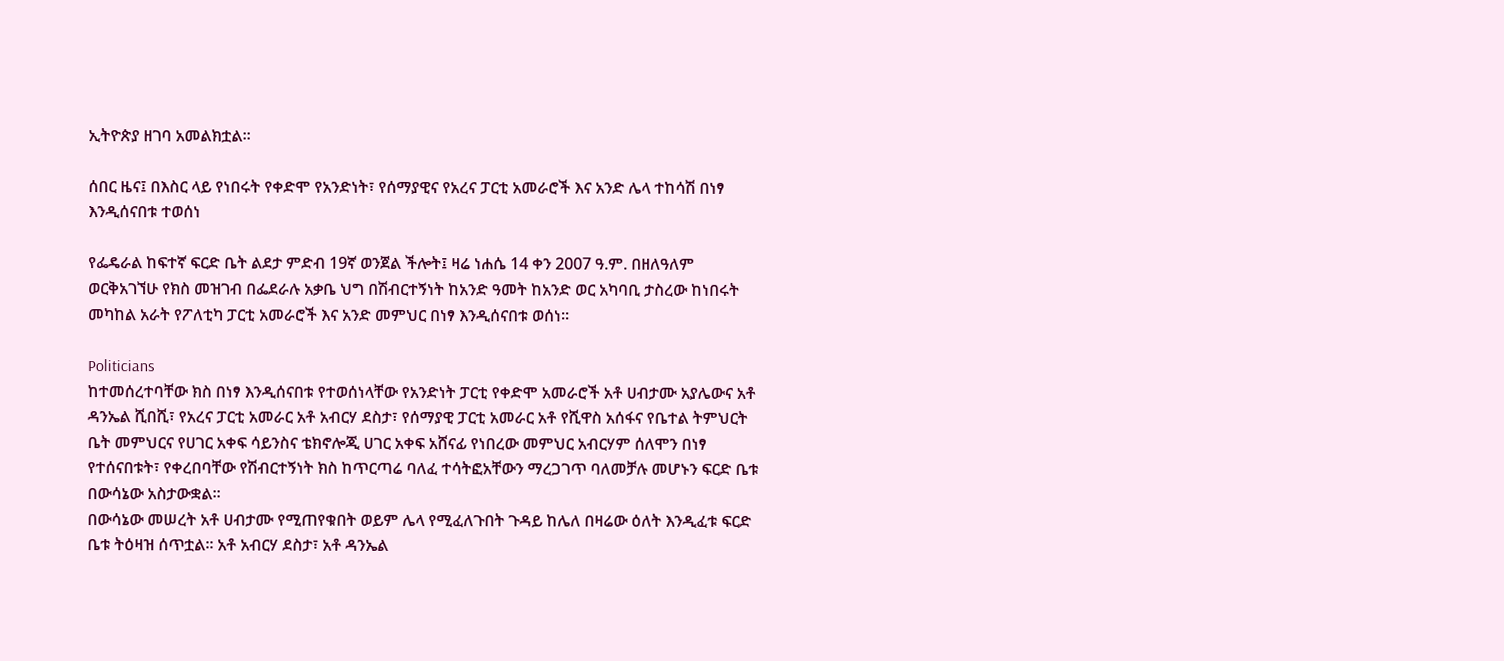ኢትዮጵያ ዘገባ አመልክቷል፡፡

ሰበር ዜና፤ በእስር ላይ የነበሩት የቀድሞ የአንድነት፣ የሰማያዊና የአረና ፓርቲ አመራሮች እና አንድ ሌላ ተከሳሽ በነፃ እንዲሰናበቱ ተወሰነ

የፌዴራል ከፍተኛ ፍርድ ቤት ልደታ ምድብ 19ኛ ወንጀል ችሎት፤ ዛሬ ነሐሴ 14 ቀን 2007 ዓ.ም. በዘለዓለም ወርቅአገኘሁ የክስ መዝገብ በፌደራሉ አቃቤ ህግ በሽብርተኝነት ከአንድ ዓመት ከአንድ ወር አካባቢ ታስረው ከነበሩት መካከል አራት የፖለቲካ ፓርቲ አመራሮች እና አንድ መምህር በነፃ እንዲሰናበቱ ወሰነ፡፡

Politicians
ከተመሰረተባቸው ክስ በነፃ እንዲሰናበቱ የተወሰነላቸው የአንድነት ፓርቲ የቀድሞ አመራሮች አቶ ሀብታሙ አያሌውና አቶ ዳንኤል ሺበሺ፣ የአረና ፓርቲ አመራር አቶ አብርሃ ደስታ፣ የሰማያዊ ፓርቲ አመራር አቶ የሺዋስ አሰፋና የቤተል ትምህርት ቤት መምህርና የሀገር አቀፍ ሳይንስና ቴክኖሎጂ ሀገር አቀፍ አሸናፊ የነበረው መምህር አብርሃም ሰለሞን በነፃ የተሰናበቱት፣ የቀረበባቸው የሽብርተኝነት ክስ ከጥርጣሬ ባለፈ ተሳትፎአቸውን ማረጋገጥ ባለመቻሉ መሆኑን ፍርድ ቤቱ በውሳኔው አስታውቋል፡፡
በውሳኔው መሠረት አቶ ሀብታሙ የሚጠየቁበት ወይም ሌላ የሚፈለጉበት ጉዳይ ከሌለ በዛሬው ዕለት እንዲፈቱ ፍርድ ቤቱ ትዕዛዝ ሰጥቷል፡፡ አቶ አብርሃ ደስታ፣ አቶ ዳንኤል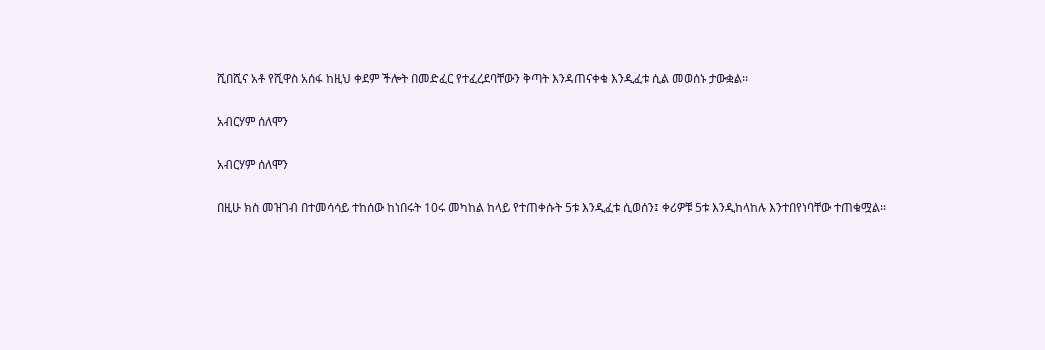ሺበሺና አቶ የሺዋስ አሰፋ ከዚህ ቀደም ችሎት በመድፈር የተፈረደባቸውን ቅጣት እንዳጠናቀቁ እንዲፈቱ ሲል መወሰኑ ታውቋል፡፡

አብርሃም ሰለሞን

አብርሃም ሰለሞን

በዚሁ ክስ መዝገብ በተመሳሳይ ተከሰው ከነበሩት 10ሩ መካከል ከላይ የተጠቀሱት 5ቱ እንዲፈቱ ሲወሰን፤ ቀሪዎቹ 5ቱ እንዲከላከሉ እንተበየነባቸው ተጠቁሟል፡፡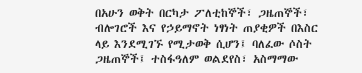በአሁን ወቅት በርካታ ፖለቲከኞች፣ ጋዜጠኞች፣ ብሎገሮች እና የኃይማኖት ነፃነት ጠያቂዎች በእስር ላይ እንደሚገኙ የሚታወቅ ሲሆን፤ ባለፈው ሶስት ጋዜጠኞች፤ ተስፋዓለም ወልደየስ፣ አስማማው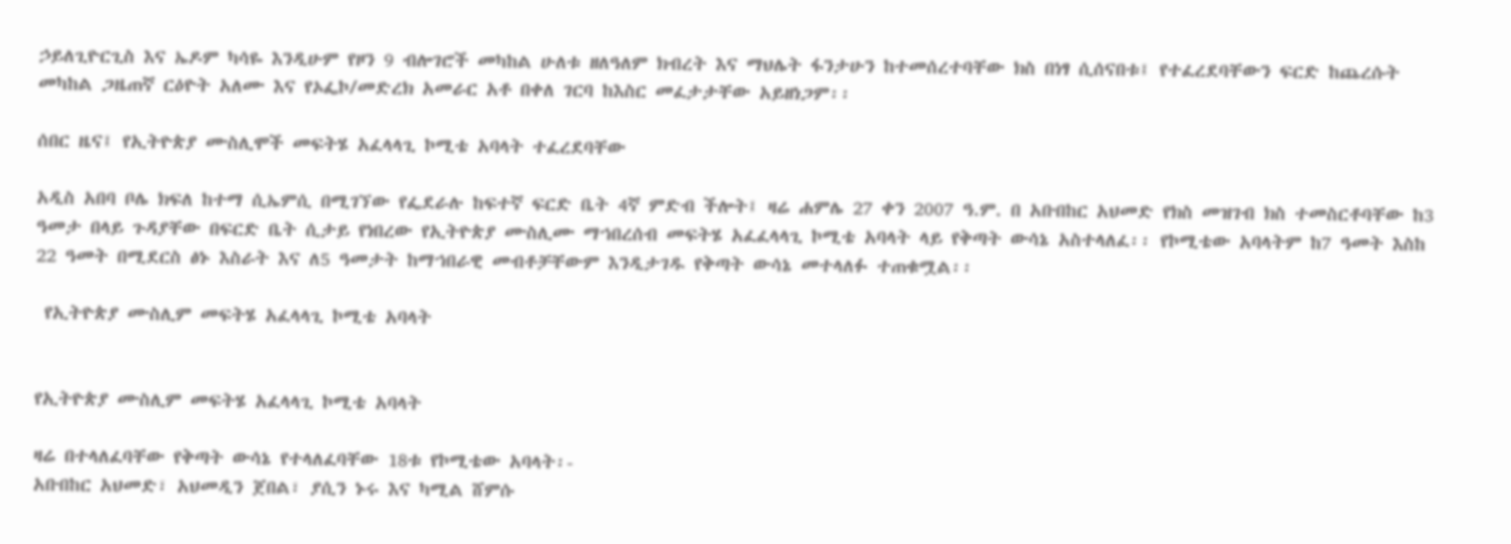ኃይለጊዮርጊስ እና ኤዶም ካሳዬ እንዲሁም የዞን 9 ብሎገሮች መካከል ሁለቱ ዘለዓለም ክብረት እና ማህሌት ፋንታሁን ከተመሰረተባቸው ክስ በነፃ ሲሰናበቱ፤ የተፈረደባቸውን ፍርድ ከጨረሱት መካከል ጋዜጠኛ ርዕዮት አለሙ እና የኦፌኮ/መድረክ አመራር አቶ በቀለ ገርባ ከእስር መፈታታቸው አይዘነጋም፡፡

ሰበር ዜና፤ የኢትዮጵያ ሙስሊሞች መፍትሄ አፈላላጊ ኮሚቴ አባላት ተፈረደባቸው

አዲስ አበባ ቦሌ ክፍለ ከተማ ሲኤምሲ በሚገኘው የፌደራሉ ከፍተኛ ፍርድ ቤት 4ኛ ምድብ ችሎት፤ ዛሬ ሐምሌ 27 ቀን 2007 ዓ.ም. በ አቡበከር አህመድ የክስ መዝገብ ክስ ተመስርቶባቸው ከ3 ዓመታ በላይ ጉዳያቸው በፍርድ ቤት ሲታይ የነበረው የኢትዮጵያ ሙስሊሙ ማኀበረሰብ መፍትሄ አፈፈላላጊ ኮሚቴ አባላት ላይ የቅጣት ውሳኔ አስተላለፈ፡፡ የኮሚቴው አባላትም ከ7 ዓመት እስከ 22 ዓመት በሚደርስ ፅኑ እስራት እና ለ5 ዓመታት ከማኀበራዊ መብቶቻቸውም እንዲታገዱ የቅጣት ውሳኔ መተላለፉ ተጠቁሟል፡፡

 የኢትዮጵያ ሙስሊም መፍትሄ አፈላላጊ ኮሚቴ አባላት


የኢትዮጵያ ሙስሊም መፍትሄ አፈላላጊ ኮሚቴ አባላት

ዛሬ በተላለፈባቸው የቅጣት ውሳኔ የተላለፈባቸው 18ቱ የኮሚቴው አባላት፡-
አቡበከር አህመድ፣ አህመዲን ጀበል፣ ያሲን ኑሩ እና ካሚል ሸምሱ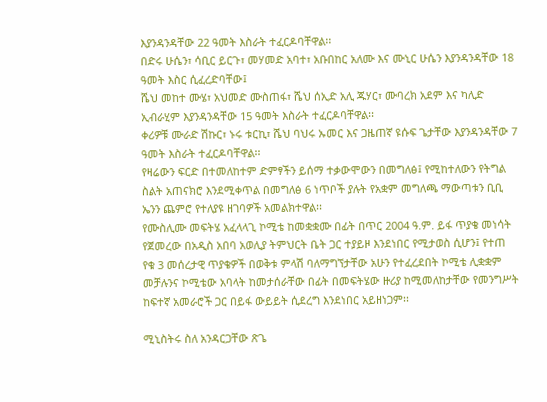እያንዳንዳቸው 22 ዓመት እስራት ተፈርዶባቸዋል፡፡
በድሩ ሁሴን፣ ሳቢር ይርጉ፣ መሃመድ አባተ፣ አቡበከር አለሙ እና ሙኒር ሁሴን እያንዳንዳቸው 18 ዓመት እስር ሲፈረድባቸው፤
ሼህ መከተ ሙሄ፣ አህመድ ሙስጠፋ፣ ሼህ ሰኢድ አሊ ጁሃር፣ ሙባረክ አደም እና ካሊድ ኢብራሂም እያንዳንዳቸው 15 ዓመት እስራት ተፈርዶባቸዋል፡፡
ቀሪዎቹ ሙራድ ሽኩር፣ ኑሩ ቱርኪ፣ ሼህ ባህሩ ኡመር እና ጋዜጠኛ ዩሱፍ ጌታቸው እያንዳንዳቸው 7 ዓመት እስራት ተፈርዶባቸዋል፡፡
የዛሬውን ፍርድ በተመለከተም ድምፃችን ይሰማ ተቃውሞውን በመግለፅ፤ የሚከተለውን የትግል ስልት አጠናክሮ እንደሚቀጥል በመግለፅ 6 ነጥቦች ያሉት የአቋም መግለጫ ማውጣቱን ቢቢ ኤንን ጨምሮ የተለያዩ ዘገባዎች አመልክተዋል፡፡
የሙስሊሙ መፍትሄ አፈላላጊ ኮሚቴ ከመቋቋሙ በፊት በጥር 2004 ዓ.ም. ይፋ ጥያቄ መነሳት የጀመረው በአዲስ አበባ አወሊያ ትምህርት ቤት ጋር ተያይዞ እንደነበር የሚታወስ ሲሆን፤ የተጠ የቁ 3 መሰረታዊ ጥያቄዎች በወቅቱ ምላሽ ባለማግኘታቸው አሁን የተፈረደበት ኮሚቴ ሊቋቋም መቻሉንና ኮሚቴው አባላት ከመታሰራቸው በፊት በመፍትሄው ዙሪያ ከሚመለከታቸው የመንግሥት ከፍተኛ አመራሮች ጋር በይፋ ውይይት ሲደረግ እንደነበር አይዘነጋም፡፡

ሚኒስትሩ ስለ አንዳርጋቸው ጽጌ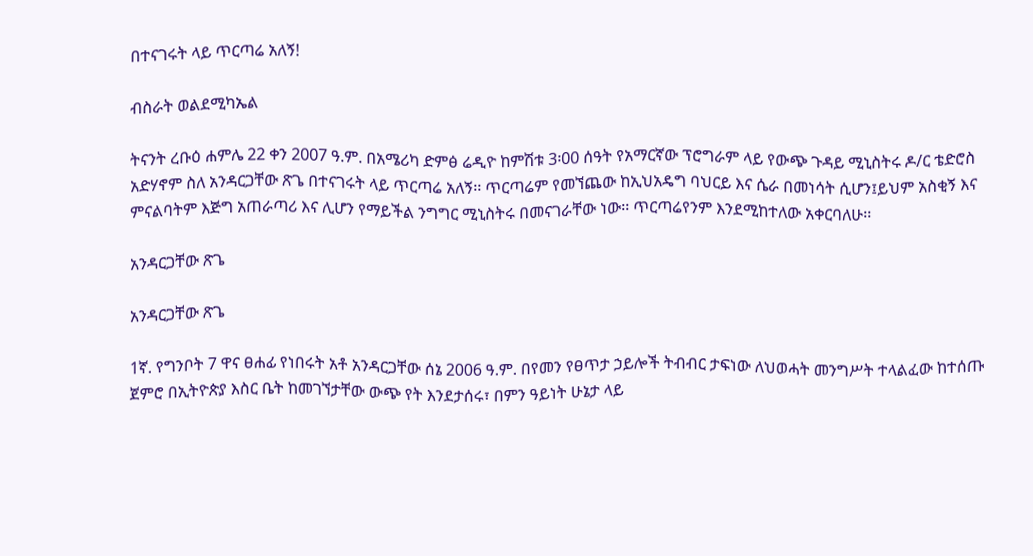በተናገሩት ላይ ጥርጣሬ አለኝ!

ብስራት ወልደሚካኤል

ትናንት ረቡዕ ሐምሌ 22 ቀን 2007 ዓ.ም. በአሜሪካ ድምፅ ሬዲዮ ከምሽቱ 3፡00 ሰዓት የአማርኛው ፕሮግራም ላይ የውጭ ጉዳይ ሚኒስትሩ ዶ/ር ቴድሮስ አድሃኖም ስለ አንዳርጋቸው ጽጌ በተናገሩት ላይ ጥርጣሬ አለኝ፡፡ ጥርጣሬም የመኘጨው ከኢህአዴግ ባህርይ እና ሴራ በመነሳት ሲሆን፤ይህም አስቂኝ እና ምናልባትም እጅግ አጠራጣሪ እና ሊሆን የማይችል ንግግር ሚኒስትሩ በመናገራቸው ነው፡፡ ጥርጣሬየንም እንደሚከተለው አቀርባለሁ፡፡

አንዳርጋቸው ጽጌ

አንዳርጋቸው ጽጌ

1ኛ. የግንቦት 7 ዋና ፀሐፊ የነበሩት አቶ አንዳርጋቸው ሰኔ 2006 ዓ.ም. በየመን የፀጥታ ኃይሎች ትብብር ታፍነው ለህወሓት መንግሥት ተላልፈው ከተሰጡ ጀምሮ በኢትዮጵያ እስር ቤት ከመገኘታቸው ውጭ የት እንደታሰሩ፣ በምን ዓይነት ሁኔታ ላይ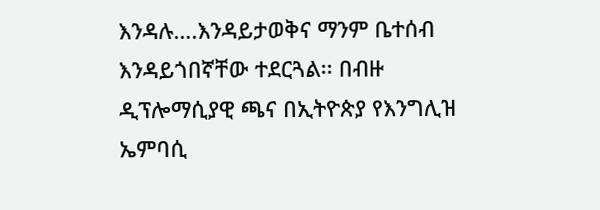እንዳሉ….እንዳይታወቅና ማንም ቤተሰብ እንዳይጎበኛቸው ተደርጓል፡፡ በብዙ ዲፕሎማሲያዊ ጫና በኢትዮጵያ የእንግሊዝ ኤምባሲ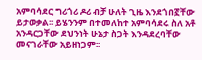አምባሳደር ግሪጎሪ ዶሪ ብቻ ሁለት ጊዜ እንደጎበኟቸው ይታወቃል፡፡ ይሄንንም በተመለከተ አምባሳደሩ ስለ አቶ አንዳርጋቸው ደህንነት ሁኔታ ስጋት እንዳደረባቸው መናገራቸው አይዘነጋም፡፡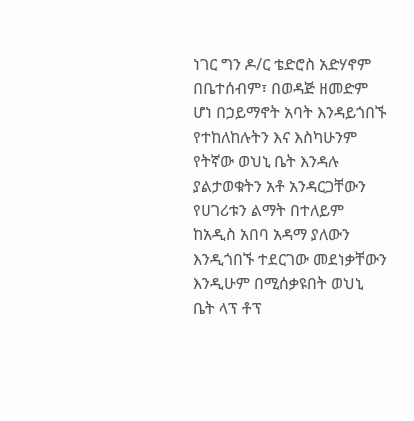ነገር ግን ዶ/ር ቴድሮስ አድሃኖም በቤተሰብም፣ በወዳጅ ዘመድም ሆነ በኃይማኖት አባት እንዳይጎበኙ የተከለከሉትን እና እስካሁንም የትኛው ወህኒ ቤት እንዳሉ ያልታወቁትን አቶ አንዳርጋቸውን የሀገሪቱን ልማት በተለይም ከአዲስ አበባ አዳማ ያለውን እንዲጎበኙ ተደርገው መደነቃቸውን እንዲሁም በሚሰቃዩበት ወህኒ ቤት ላፕ ቶፕ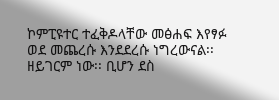ኮምፒዩተር ተፈቅዶላቸው መፅሐፍ እየፃፉ ወደ መጨረሱ እንደደረሱ ነግረውናል፡፡ ዘይገርም ነው፡፡ ቢሆን ደስ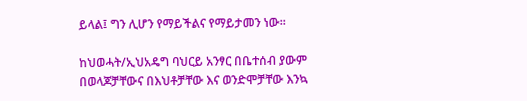ይላል፤ ግን ሊሆን የማይችልና የማይታመን ነው፡፡

ከህወሓት/ኢህአዴግ ባህርይ አንፃር በቤተሰብ ያውም በወላጆቻቸውና በእህቶቻቸው እና ወንድሞቻቸው እንኳ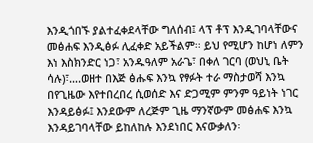እንዲጎበኙ ያልተፈቀደላቸው ግለሰብ፤ ላፕ ቶፕ እንዲገባላቸውና መፅሐፍ እንዲፅፉ ሊፈቀድ አይችልም፡፡ ይህ የሚሆን ከሆነ ለምን እነ እስክንድር ነጋ፣ አንዱዓለም አራጌ፣ በቀለ ገርባ (ወህኒ ቤት ሳሉ)፣….ወዘተ በእጅ ፅሑፍ እንኳ የፃፉት ተራ ማስታወሻ እንኳ በየጊዜው እየተበረበረ ሲወሰድ እና ድጋሚም ምንም ዓይነት ነገር እንዳይፅፉ፤ እንደውም ለረጅም ጊዜ ማንኛውም መፅሐፍ እንኳ እንዳይገባላቸው ይከለከሉ እንደነበር እናውቃለን፡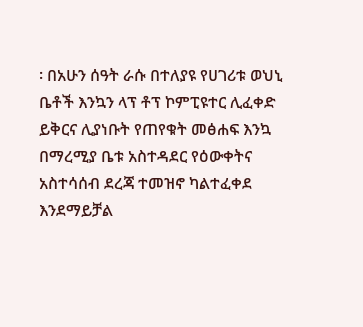፡ በአሁን ሰዓት ራሱ በተለያዩ የሀገሪቱ ወህኒ ቤቶች እንኳን ላፕ ቶፕ ኮምፒዩተር ሊፈቀድ ይቅርና ሊያነቡት የጠየቁት መፅሐፍ እንኳ በማረሚያ ቤቱ አስተዳደር የዕውቀትና አስተሳሰብ ደረጃ ተመዝኖ ካልተፈቀደ እንደማይቻል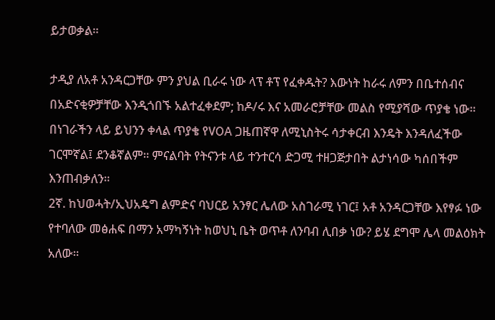ይታወቃል፡፡

ታዲያ ለአቶ አንዳርጋቸው ምን ያህል ቢራሩ ነው ላፕ ቶፕ የፈቀዱት? እውነት ከራሩ ለምን በቤተሰብና በአድናቂዎቻቸው እንዲጎበኙ አልተፈቀደም; ከዶ/ሩ እና አመራሮቻቸው መልስ የሚያሻው ጥያቄ ነው፡፡ በነገራችን ላይ ይህንን ቀላል ጥያቄ የVOA ጋዜጠኛዋ ለሚኒስትሩ ሳታቀርብ እንዴት እንዳለፈችው ገርሞኛል፤ ደንቆኛልም፡፡ ምናልባት የትናንቱ ላይ ተንተርሳ ድጋሚ ተዘጋጅታበት ልታነሳው ካሰበችም እንጠብቃለን፡፡
2ኛ. ከህወሓት/ኢህአዴግ ልምድና ባህርይ አንፃር ሌለው አስገራሚ ነገር፤ አቶ አንዳርጋቸው እየፃፉ ነው የተባለው መፅሐፍ በማን አማካኝነት ከወህኒ ቤት ወጥቶ ለንባብ ሊበቃ ነው? ይሄ ደግሞ ሌላ መልዕክት አለው፡፡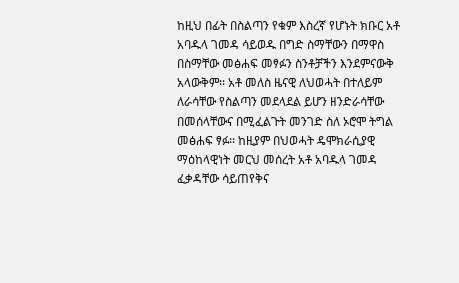ከዚህ በፊት በስልጣን የቁም እስረኛ የሆኑት ክቡር አቶ አባዱላ ገመዳ ሳይወዱ በግድ ስማቸውን በማዋስ በስማቸው መፅሐፍ መፃፉን ስንቶቻችን እንደምናውቅ አላውቅም፡፡ አቶ መለስ ዜናዊ ለህወሓት በተለይም ለራሳቸው የስልጣን መደላደል ይሆን ዘንድራሳቸው በመሰላቸውና በሚፈልጉት መንገድ ስለ ኦሮሞ ትግል መፅሐፍ ፃፉ፡፡ ከዚያም በህወሓት ዴሞክራሲያዊ ማዕከላዊነት መርህ መሰረት አቶ አባዱላ ገመዳ ፈቃዳቸው ሳይጠየቅና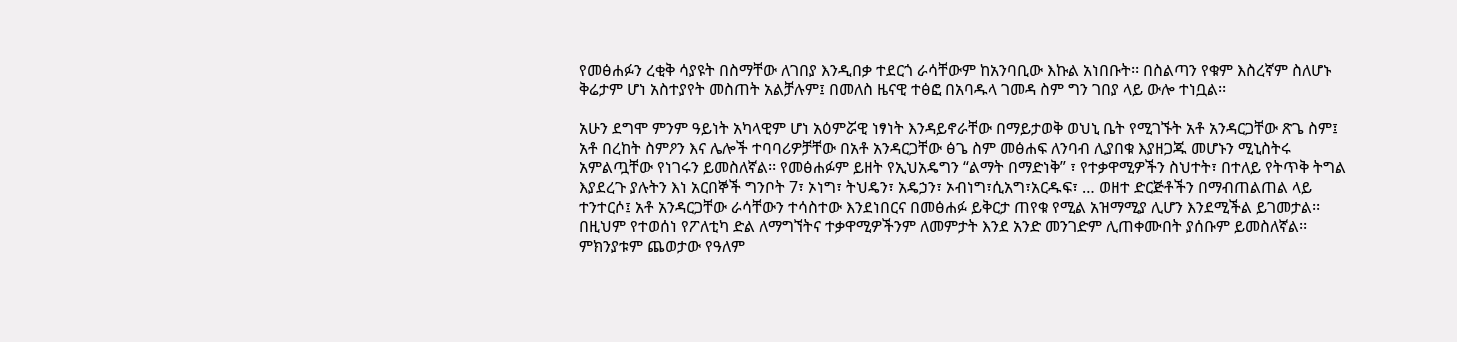የመፅሐፉን ረቂቅ ሳያዩት በስማቸው ለገበያ እንዲበቃ ተደርጎ ራሳቸውም ከአንባቢው እኩል አነበቡት፡፡ በስልጣን የቁም እስረኛም ስለሆኑ ቅሬታም ሆነ አስተያየት መስጠት አልቻሉም፤ በመለስ ዜናዊ ተፅፎ በአባዱላ ገመዳ ስም ግን ገበያ ላይ ውሎ ተነቧል፡፡

አሁን ደግሞ ምንም ዓይነት አካላዊም ሆነ አዕምሯዊ ነፃነት እንዳይኖራቸው በማይታወቅ ወህኒ ቤት የሚገኙት አቶ አንዳርጋቸው ጽጌ ስም፤ አቶ በረከት ስምዖን እና ሌሎች ተባባሪዎቻቸው በአቶ አንዳርጋቸው ፅጌ ስም መፅሐፍ ለንባብ ሊያበቁ እያዘጋጁ መሆኑን ሚኒስትሩ አምልጧቸው የነገሩን ይመስለኛል፡፡ የመፅሐፉም ይዘት የኢህአዴግን “ልማት በማድነቅ” ፣ የተቃዋሚዎችን ስህተት፣ በተለይ የትጥቅ ትግል እያደረጉ ያሉትን እነ አርበኞች ግንቦት 7፣ ኦነግ፣ ትህዴን፣ አዴኃን፣ ኦብነግ፣ሲአግ፣አርዱፍ፣ … ወዘተ ድርጅቶችን በማብጠልጠል ላይ ተንተርሶ፤ አቶ አንዳርጋቸው ራሳቸውን ተሳስተው እንደነበርና በመፅሐፉ ይቅርታ ጠየቁ የሚል አዝማሚያ ሊሆን እንደሚችል ይገመታል፡፡ በዚህም የተወሰነ የፖለቲካ ድል ለማግኘትና ተቃዋሚዎችንም ለመምታት እንደ አንድ መንገድም ሊጠቀሙበት ያሰቡም ይመስለኛል፡፡ ምክንያቱም ጨወታው የዓለም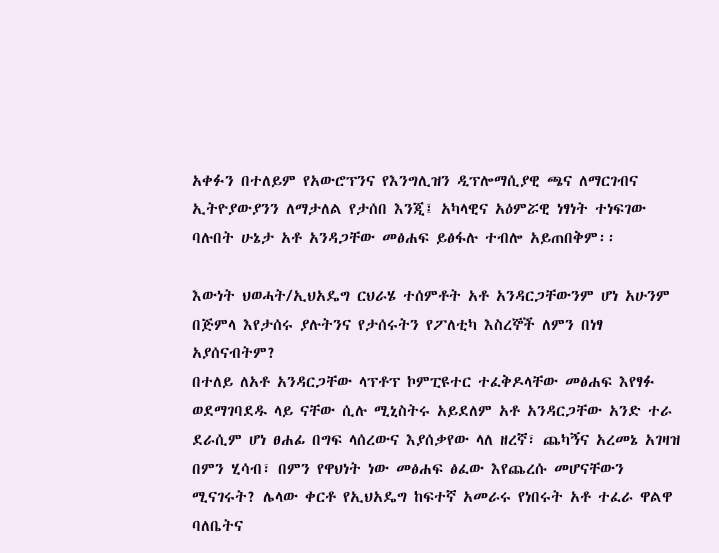አቀፉን በተለይም የአውሮፕንና የእንግሊዝን ዲፕሎማሲያዊ ጫና ለማርገብና ኢትዮያውያንን ለማታለል የታሰበ እንጂ፤ አካላዊና አዕምሯዊ ነፃነት ተነፍገው ባሉበት ሁኔታ አቶ አንዳጋቸው መፅሐፍ ይፅፋሉ ተብሎ አይጠበቅም፡፡

እውነት ህወሓት/ኢህአዴግ ርህራሄ ተሰምቶት አቶ አንዳርጋቸውንም ሆነ አሁንም በጅምላ እየታሰሩ ያሉትንና የታሰሩትን የፖለቲካ እስረኞች ለምን በነፃ አያሰናብትም?
በተለይ ለአቶ አንዳርጋቸው ላፕቶፕ ኮምፒዩተር ተፈቅዶላቸው መፅሐፍ እየፃፉ ወደማገባደዱ ላይ ናቸው ሲሉ ሚኒስትሩ አይደለም አቶ አንዳርጋቸው አንድ ተራ ደራሲም ሆነ ፀሐፊ በግፍ ላሰረውና እያሰቃየው ላለ ዘረኛ፣ ጨካኝና አረመኔ አገዛዝ በምን ሂሳብ፣ በምን የዋህነት ነው መፅሐፍ ፅፈው እየጨረሱ መሆናቸውን ሚናገሩት? ሌላው ቀርቶ የኢህአዴግ ከፍተኛ አመራሩ የነበሩት አቶ ተፈራ ዋልዋ ባለቤትና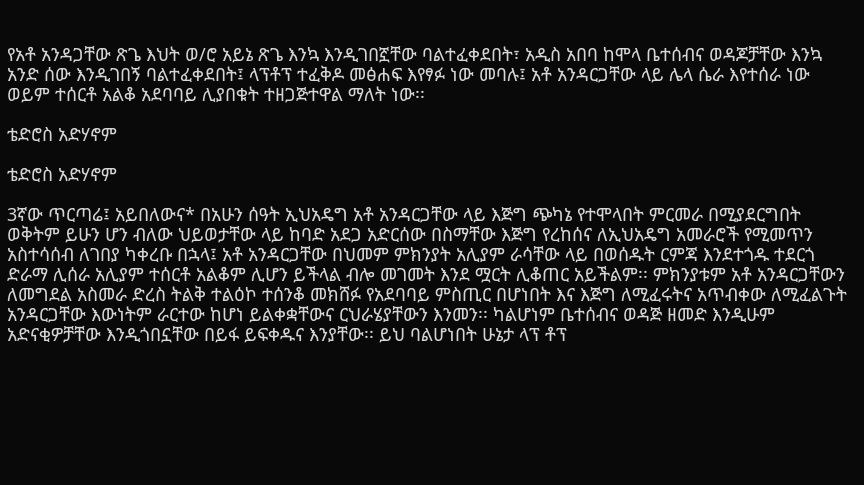የአቶ አንዳጋቸው ጽጌ እህት ወ/ሮ አይኔ ጽጌ እንኳ እንዲገበኟቸው ባልተፈቀደበት፣ አዲስ አበባ ከሞላ ቤተሰብና ወዳጆቻቸው እንኳ አንድ ሰው እንዲገበኝ ባልተፈቀደበት፤ ላፕቶፕ ተፈቅዶ መፅሐፍ እየፃፉ ነው መባሉ፤ አቶ አንዳርጋቸው ላይ ሌላ ሴራ እየተሰራ ነው ወይም ተሰርቶ አልቆ አደባባይ ሊያበቁት ተዘጋጅተዋል ማለት ነው፡፡

ቴድሮስ አድሃኖም

ቴድሮስ አድሃኖም

3ኛው ጥርጣሬ፤ አይበለውና* በአሁን ሰዓት ኢህአዴግ አቶ አንዳርጋቸው ላይ እጅግ ጭካኔ የተሞላበት ምርመራ በሚያደርግበት ወቅትም ይሁን ሆን ብለው ህይወታቸው ላይ ከባድ አደጋ አድርሰው በስማቸው እጅግ የረከሰና ለኢህአዴግ አመራሮች የሚመጥን አስተሳሰብ ለገበያ ካቀረቡ በኋላ፤ አቶ አንዳርጋቸው በህመም ምክንያት አሊያም ራሳቸው ላይ በወሰዱት ርምጃ እንደተጎዱ ተደርጎ ድራማ ሊሰራ አሊያም ተሰርቶ አልቆም ሊሆን ይችላል ብሎ መገመት እንደ ሟርት ሊቆጠር አይችልም፡፡ ምክንያቱም አቶ አንዳርጋቸውን ለመግደል አስመራ ድረስ ትልቅ ተልዕኮ ተሰንቆ መክሸፉ የአደባባይ ምስጢር በሆነበት እና እጅግ ለሚፈሩትና አጥብቀው ለሚፈልጉት አንዳርጋቸው እውነትም ራርተው ከሆነ ይልቀቋቸውና ርህራሄያቸውን እንመን፡፡ ካልሆነም ቤተሰብና ወዳጅ ዘመድ እንዲሁም አድናቂዎቻቸው እንዲጎበኗቸው በይፋ ይፍቀዱና እንያቸው፡፡ ይህ ባልሆነበት ሁኔታ ላፕ ቶፕ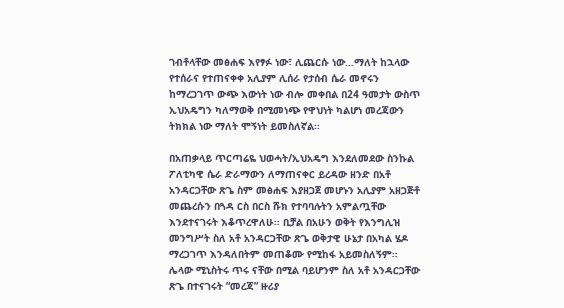ገብቶላቸው መፅሐፍ እየፃፉ ነው፣ ሊጨርሱ ነው…ማለት ከኋላው የተሰራና የተጠናቀቀ አሊያም ሊሰራ የታሰብ ሴራ መኖሩን ከማረጋገጥ ውጭ እውነት ነው ብሎ መቀበል በ24 ዓመታት ውስጥ ኢህአዴግን ካለማወቅ በሚመነጭ የዋህነት ካልሆነ መረጃውን ትክክል ነው ማለት ሞኝነት ይመስለኛል፡፡

በአጠቃላይ ጥርጣሬዬ ህወሓት/ኢህአዴግ እንደለመደው ስንኩል ፖለቲካዊ ሴራ ድራማውን ለማጠናቀር ይረዳው ዘንድ በአቶ አንዳርጋቸው ጽጌ ስም መፅሐፍ እያዘጋጀ መሆኑን አሊያም አዘጋጅቶ መጨረሱን በጓዳ ርስ በርስ ሹክ የተባባሉትን አምልጧቸው እንደተናገሩት እቆጥረዋለሁ፡፡ ቢቻል በአሁን ወቅት የእንግሊዝ መንግሥት ስለ አቶ አንዳርጋቸው ጽጌ ወቅታዊ ሁኔታ በአካል ሄዶ ማረጋገጥ እንዳለበትም መጠቆሙ የሚከፋ አይመስለኝም፡፡
ሌላው ሚኒስትሩ ጥሩ ናቸው በሚል ባይሆንም ስለ አቶ አንዳርጋቸው ጽጌ በተናገሩት “መረጃ” ዙሪያ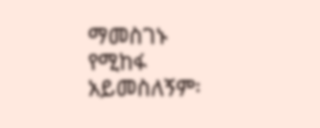ማመስገኑ የሚከፋ አይመስለኝም፡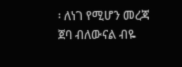፡ ለነገ የሚሆን መረጃ ጀባ ብለውናል ብዬ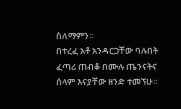ስለማምን፡፡
በተረፈ አቶ አንዳርጋቸው ባሉበት ፈጣሪ ጠብቆ በሙሉ ጤንናትና ሰላም እናያቸው ዘንድ ተመኘሁ፡፡